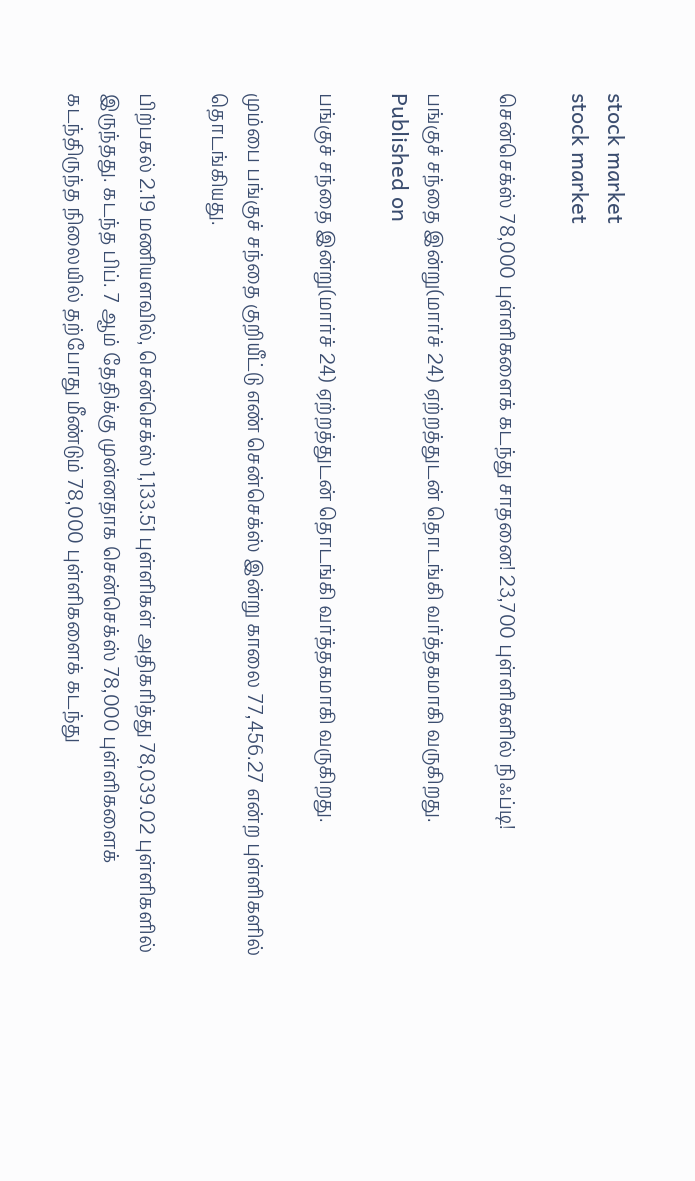stock market
stock market

சென்செக்ஸ் 78,000 புள்ளிகளைக் கடந்து சாதனை! 23,700 புள்ளிகளில் நிஃப்டி!

பங்குச் சந்தை இன்று(மார்ச் 24) ஏற்றத்துடன் தொடங்கி வர்த்தகமாகி வருகிறது.
Published on

பங்குச் சந்தை இன்று(மார்ச் 24) ஏற்றத்துடன் தொடங்கி வர்த்தகமாகி வருகிறது.

மும்பை பங்குச் சந்தை குறியீட்டு எண் சென்செக்ஸ் இன்று காலை 77,456.27 என்ற புள்ளிகளில் தொடங்கியது.

பிற்பகல் 2.19 மணியளவில், சென்செக்ஸ் 1,133.51 புள்ளிகள் அதிகரித்து 78,039.02 புள்ளிகளில் இருந்தது. கடந்த பிப். 7 ஆம் தேதிக்கு முன்னதாக சென்செக்ஸ் 78,000 புள்ளிகளைக் கடந்திருந்த நிலையில் தற்போது மீண்டும் 78,000 புள்ளிகளைக் கடந்து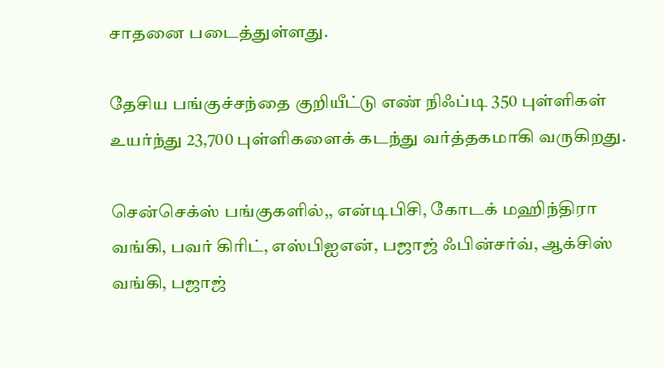சாதனை படைத்துள்ளது.

தேசிய பங்குச்சந்தை குறியீட்டு எண் நிஃப்டி 350 புள்ளிகள் உயர்ந்து 23,700 புள்ளிகளைக் கடந்து வர்த்தகமாகி வருகிறது.

சென்செக்ஸ் பங்குகளில்,, என்டிபிசி, கோடக் மஹிந்திரா வங்கி, பவர் கிரிட், எஸ்பிஐஎன், பஜாஜ் ஃபின்சர்வ், ஆக்சிஸ் வங்கி, பஜாஜ்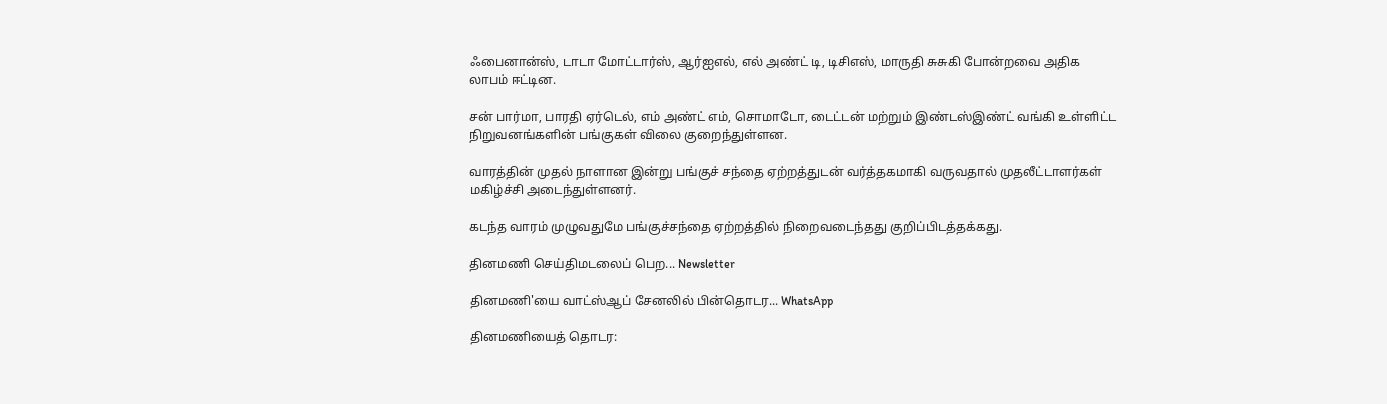ஃபைனான்ஸ், டாடா மோட்டார்ஸ், ஆர்ஐஎல், எல் அண்ட் டி, டிசிஎஸ், மாருதி சுசுகி போன்றவை அதிக லாபம் ஈட்டின.

சன் பார்மா, பாரதி ஏர்டெல், எம் அண்ட் எம், சொமாடோ, டைட்டன் மற்றும் இண்டஸ்இண்ட் வங்கி உள்ளிட்ட நிறுவனங்களின் பங்குகள் விலை குறைந்துள்ளன.

வாரத்தின் முதல் நாளான இன்று பங்குச் சந்தை ஏற்றத்துடன் வர்த்தகமாகி வருவதால் முதலீட்டாளர்கள் மகிழ்ச்சி அடைந்துள்ளனர்.

கடந்த வாரம் முழுவதுமே பங்குச்சந்தை ஏற்றத்தில் நிறைவடைந்தது குறிப்பிடத்தக்கது.

தினமணி செய்திமடலைப் பெற... Newsletter

தினமணி'யை வாட்ஸ்ஆப் சேனலில் பின்தொடர... WhatsApp

தினமணியைத் தொடர: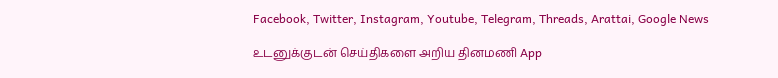Facebook, Twitter, Instagram, Youtube, Telegram, Threads, Arattai, Google News

உடனுக்குடன் செய்திகளை அறிய தினமணி App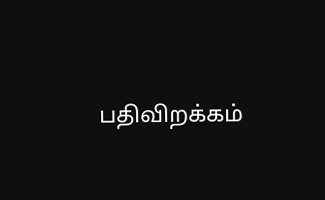பதிவிறக்கம்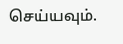செய்யவும்.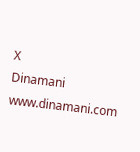X
Dinamani
www.dinamani.com